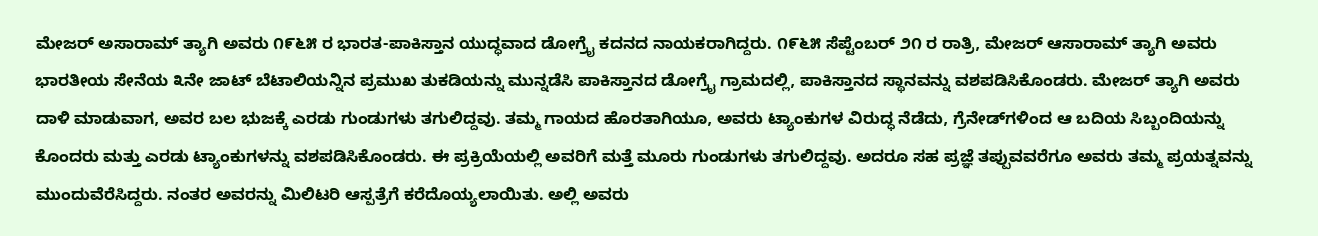ಮೇಜರ್ ಅಸಾರಾಮ್ ತ್ಯಾಗಿ ಅವರು ೧೯೬೫ ರ ಭಾರತ-ಪಾಕಿಸ್ತಾನ ಯುದ್ಧವಾದ ಡೋಗ್ರೈ ಕದನದ ನಾಯಕರಾಗಿದ್ದರು. ೧೯೬೫ ಸೆಪ್ಟೆಂಬರ್ ೨೧ ರ ರಾತ್ರಿ, ಮೇಜರ್ ಆಸಾರಾಮ್ ತ್ಯಾಗಿ ಅವರು ಭಾರತೀಯ ಸೇನೆಯ ೩ನೇ ಜಾಟ್ ಬೆಟಾಲಿಯನ್ನಿನ ಪ್ರಮುಖ ತುಕಡಿಯನ್ನು ಮುನ್ನಡೆಸಿ ಪಾಕಿಸ್ತಾನದ ಡೋಗ್ರೈ ಗ್ರಾಮದಲ್ಲಿ, ಪಾಕಿಸ್ತಾನದ ಸ್ಥಾನವನ್ನು ವಶಪಡಿಸಿಕೊಂಡರು. ಮೇಜರ್ ತ್ಯಾಗಿ ಅವರು ದಾಳಿ ಮಾಡುವಾಗ, ಅವರ ಬಲ ಭುಜಕ್ಕೆ ಎರಡು ಗುಂಡುಗಳು ತಗುಲಿದ್ದವು. ತಮ್ಮ ಗಾಯದ ಹೊರತಾಗಿಯೂ, ಅವರು ಟ್ಯಾಂಕುಗಳ ವಿರುದ್ಧ ನೆಡೆದು, ಗ್ರೆನೇಡ್‌ಗಳಿಂದ ಆ ಬದಿಯ ಸಿಬ್ಬಂದಿಯನ್ನು ಕೊಂದರು ಮತ್ತು ಎರಡು ಟ್ಯಾಂಕುಗಳನ್ನು ವಶಪಡಿಸಿಕೊಂಡರು. ಈ ಪ್ರಕ್ರಿಯೆಯಲ್ಲಿ ಅವರಿಗೆ ಮತ್ತೆ ಮೂರು ಗುಂಡುಗಳು ತಗುಲಿದ್ದವು. ಅದರೂ ಸಹ ಪ್ರಜ್ಞೆ ತಪ್ಪುವವರೆಗೂ ಅವರು ತಮ್ಮ ಪ್ರಯತ್ನವನ್ನು ಮುಂದುವೆರೆಸಿದ್ದರು. ನಂತರ ಅವರನ್ನು ಮಿಲಿಟರಿ ಆಸ್ಪತ್ರೆಗೆ ಕರೆದೊಯ್ಯಲಾಯಿತು. ಅಲ್ಲಿ ಅವರು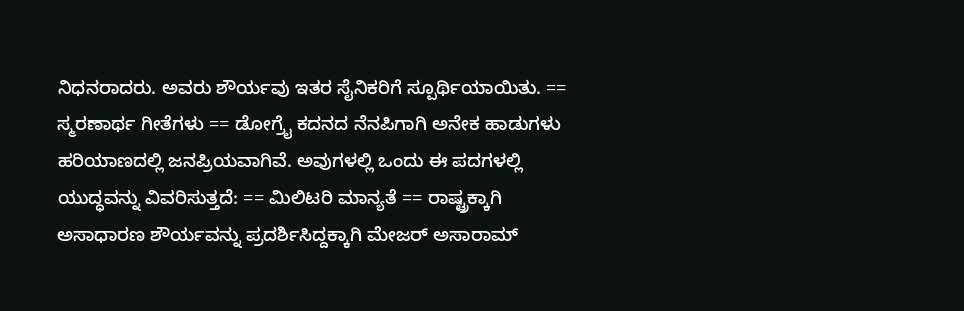ನಿಧನರಾದರು. ಅವರು ಶೌರ್ಯವು ಇತರ ಸೈನಿಕರಿಗೆ ಸ್ಪೂರ್ಥಿಯಾಯಿತು. == ಸ್ಮರಣಾರ್ಥ ಗೀತೆಗಳು == ಡೋಗ್ರೈ ಕದನದ ನೆನಪಿಗಾಗಿ ಅನೇಕ ಹಾಡುಗಳು ಹರಿಯಾಣದಲ್ಲಿ ಜನಪ್ರಿಯವಾಗಿವೆ. ಅವುಗಳಲ್ಲಿ ಒಂದು ಈ ಪದಗಳಲ್ಲಿ ಯುದ್ಧವನ್ನು ವಿವರಿಸುತ್ತದೆ: == ಮಿಲಿಟರಿ ಮಾನ್ಯತೆ == ರಾಷ್ಟ್ರಕ್ಕಾಗಿ ಅಸಾಧಾರಣ ಶೌರ್ಯವನ್ನು ಪ್ರದರ್ಶಿಸಿದ್ದಕ್ಕಾಗಿ ಮೇಜರ್ ಅಸಾರಾಮ್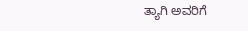ತ್ಯಾಗಿ ಅವರಿಗೆ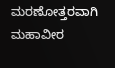ಮರಣೋತ್ತರವಾಗಿ ಮಹಾವೀರ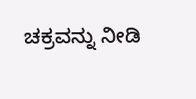ಚಕ್ರವನ್ನು ನೀಡಿ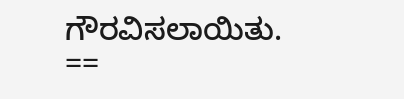ಗೌರವಿಸಲಾಯಿತು. ==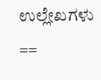ಉಲ್ಲೇಖಗಳು ==